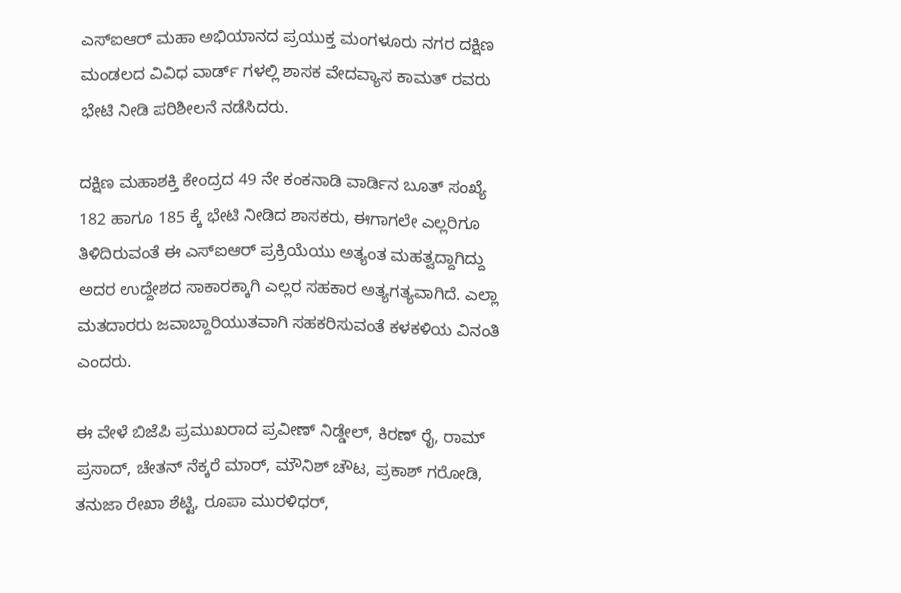ಎಸ್ಐಆರ್ ಮಹಾ ಅಭಿಯಾನದ ಪ್ರಯುಕ್ತ ಮಂಗಳೂರು ನಗರ ದಕ್ಷಿಣ ಮಂಡಲದ ವಿವಿಧ ವಾರ್ಡ್ ಗಳಲ್ಲಿ ಶಾಸಕ ವೇದವ್ಯಾಸ ಕಾಮತ್ ರವರು ಭೇಟಿ ನೀಡಿ ಪರಿಶೀಲನೆ ನಡೆಸಿದರು.

ದಕ್ಷಿಣ ಮಹಾಶಕ್ತಿ ಕೇಂದ್ರದ 49 ನೇ ಕಂಕನಾಡಿ ವಾರ್ಡಿನ ಬೂತ್ ಸಂಖ್ಯೆ 182 ಹಾಗೂ 185 ಕ್ಕೆ ಭೇಟಿ ನೀಡಿದ ಶಾಸಕರು, ಈಗಾಗಲೇ ಎಲ್ಲರಿಗೂ ತಿಳಿದಿರುವಂತೆ ಈ ಎಸ್ಐಆರ್ ಪ್ರಕ್ರಿಯೆಯು ಅತ್ಯಂತ ಮಹತ್ವದ್ದಾಗಿದ್ದು ಅದರ ಉದ್ದೇಶದ ಸಾಕಾರಕ್ಕಾಗಿ ಎಲ್ಲರ ಸಹಕಾರ ಅತ್ಯಗತ್ಯವಾಗಿದೆ. ಎಲ್ಲಾ ಮತದಾರರು ಜವಾಬ್ದಾರಿಯುತವಾಗಿ ಸಹಕರಿಸುವಂತೆ ಕಳಕಳಿಯ ವಿನಂತಿ ಎಂದರು.

ಈ ವೇಳೆ ಬಿಜೆಪಿ ಪ್ರಮುಖರಾದ ಪ್ರವೀಣ್ ನಿಡ್ಡೇಲ್, ಕಿರಣ್ ರೈ, ರಾಮ್ ಪ್ರಸಾದ್, ಚೇತನ್ ನೆಕ್ಕರೆ ಮಾರ್, ಮೌನಿಶ್ ಚೌಟ, ಪ್ರಕಾಶ್ ಗರೋಡಿ, ತನುಜಾ ರೇಖಾ ಶೆಟ್ಟಿ, ರೂಪಾ ಮುರಳಿಧರ್,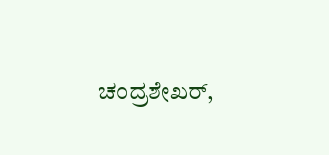ಚಂದ್ರಶೇಖರ್,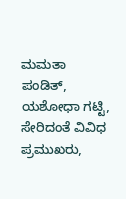ಮಮತಾ ಪಂಡಿತ್, ಯಶೋಧಾ ಗಟ್ಟಿ, ಸೇರಿದಂತೆ ವಿವಿಧ ಪ್ರಮುಖರು,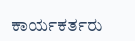ಕಾರ್ಯಕರ್ತರು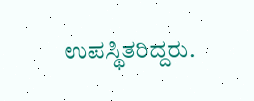ಉಪಸ್ಥಿತರಿದ್ದರು.